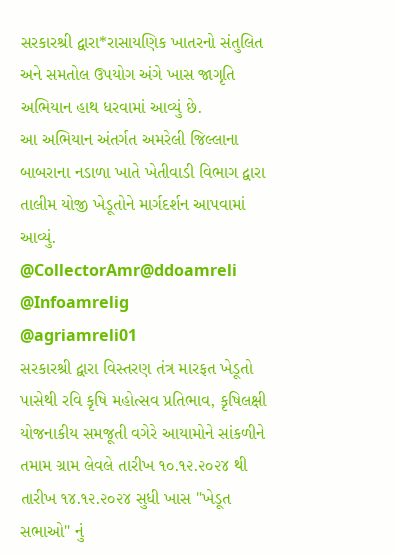સરકારશ્રી દ્વારા*રાસાયણિક ખાતરનો સંતુલિત અને સમતોલ ઉપયોગ અંગે ખાસ જાગૃતિ અભિયાન હાથ ધરવામાં આવ્યું છે.
આ અભિયાન અંતર્ગત અમરેલી જિલ્લાના બાબરાના નડાળા ખાતે ખેતીવાડી વિભાગ દ્વારા તાલીમ યોજી ખેડૂતોને માર્ગદર્શન આપવામાં આવ્યું.
@CollectorAmr@ddoamreli
@Infoamrelig
@agriamreli01
સરકારશ્રી દ્વારા વિસ્તરણ તંત્ર મારફત ખેડૂતો પાસેથી રવિ કૃષિ મહોત્સવ પ્રતિભાવ, કૃષિલક્ષી યોજનાકીય સમજૂતી વગેરે આયામોને સાંકળીને તમામ ગ્રામ લેવલે તારીખ ૧૦.૧૨.૨૦૨૪ થી તારીખ ૧૪.૧૨.૨૦૨૪ સુધી ખાસ "ખેડૂત સભાઓ" નું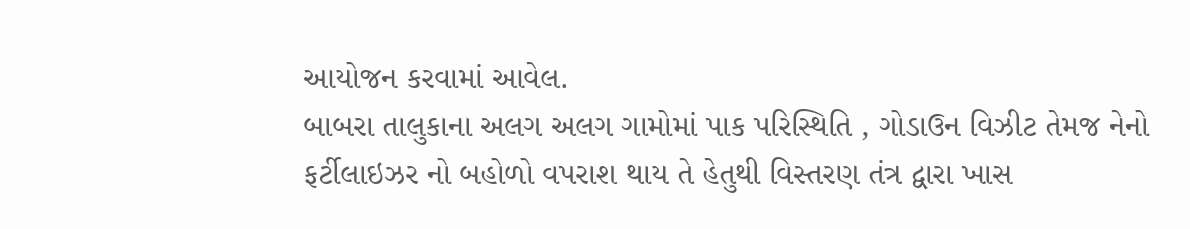આયોજન કરવામાં આવેલ.
બાબરા તાલુકાના અલગ અલગ ગામોમાં પાક પરિસ્થિતિ , ગોડાઉન વિઝીટ તેમજ નેનો ફર્ટીલાઇઝર નો બહોળો વપરાશ થાય તે હેતુથી વિસ્તરણ તંત્ર દ્વારા ખાસ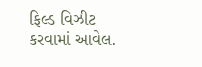ફિલ્ડ વિઝીટ કરવામાં આવેલ.